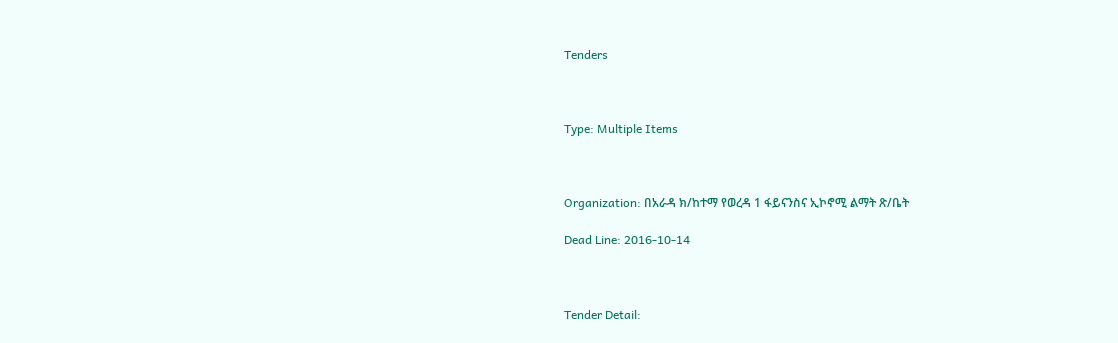Tenders



Type: Multiple Items



Organization: በአራዳ ክ/ከተማ የወረዳ 1 ፋይናንስና ኢኮኖሚ ልማት ጽ/ቤት

Dead Line: 2016-10-14



Tender Detail: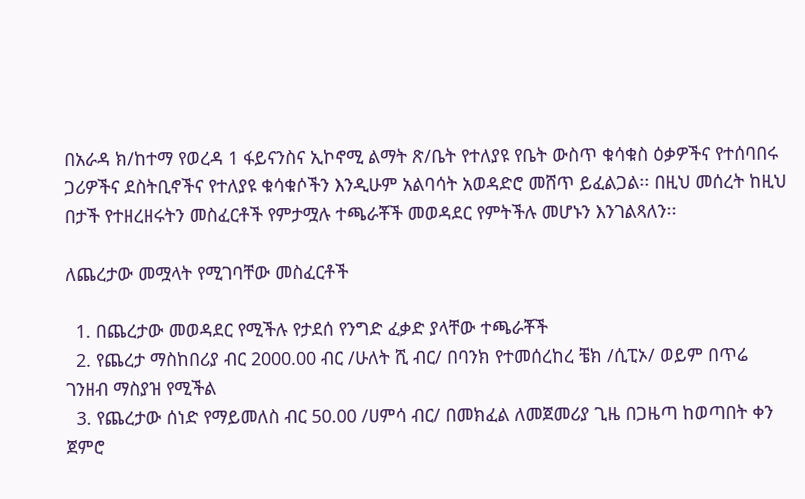በአራዳ ክ/ከተማ የወረዳ 1 ፋይናንስና ኢኮኖሚ ልማት ጽ/ቤት የተለያዩ የቤት ውስጥ ቁሳቁስ ዕቃዎችና የተሰባበሩ ጋሪዎችና ደስትቢኖችና የተለያዩ ቁሳቁሶችን እንዲሁም አልባሳት አወዳድሮ መሸጥ ይፈልጋል፡፡ በዚህ መሰረት ከዚህ በታች የተዘረዘሩትን መስፈርቶች የምታሟሉ ተጫራቾች መወዳደር የምትችሉ መሆኑን እንገልጻለን፡፡

ለጨረታው መሟላት የሚገባቸው መስፈርቶች

  1. በጨረታው መወዳደር የሚችሉ የታደሰ የንግድ ፈቃድ ያላቸው ተጫራቾች
  2. የጨረታ ማስከበሪያ ብር 2000.00 ብር /ሁለት ሺ ብር/ በባንክ የተመሰረከረ ቼክ /ሲፒኦ/ ወይም በጥሬ ገንዘብ ማስያዝ የሚችል
  3. የጨረታው ሰነድ የማይመለስ ብር 50.00 /ሀምሳ ብር/ በመክፈል ለመጀመሪያ ጊዜ በጋዜጣ ከወጣበት ቀን ጀምሮ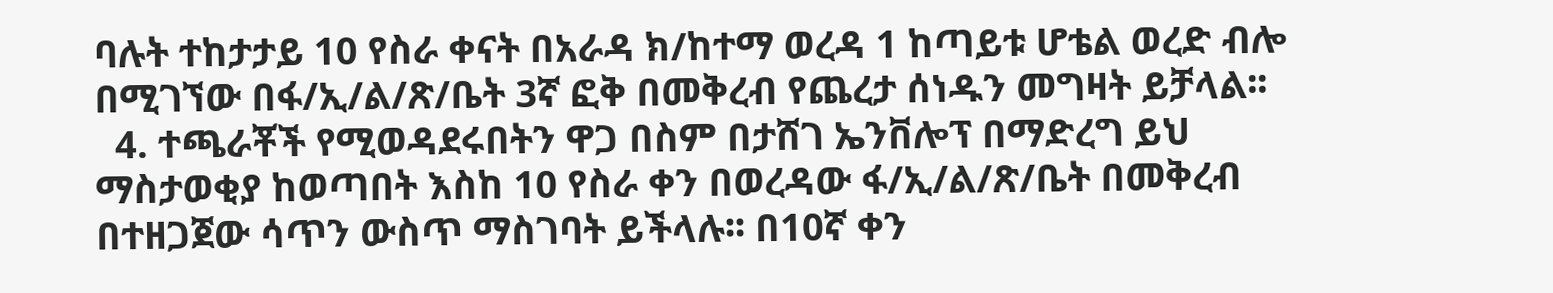ባሉት ተከታታይ 10 የስራ ቀናት በአራዳ ክ/ከተማ ወረዳ 1 ከጣይቱ ሆቴል ወረድ ብሎ በሚገኘው በፋ/ኢ/ል/ጽ/ቤት 3ኛ ፎቅ በመቅረብ የጨረታ ሰነዱን መግዛት ይቻላል፡፡
  4. ተጫራቾች የሚወዳደሩበትን ዋጋ በስም በታሸገ ኤንቨሎፕ በማድረግ ይህ ማስታወቂያ ከወጣበት እስከ 10 የስራ ቀን በወረዳው ፋ/ኢ/ል/ጽ/ቤት በመቅረብ በተዘጋጀው ሳጥን ውስጥ ማስገባት ይችላሉ፡፡ በ10ኛ ቀን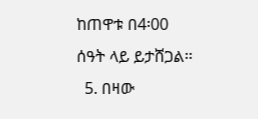ከጠዋቱ በ4፡00 ሰዓት ላይ ይታሸጋል፡፡
  5. በዛው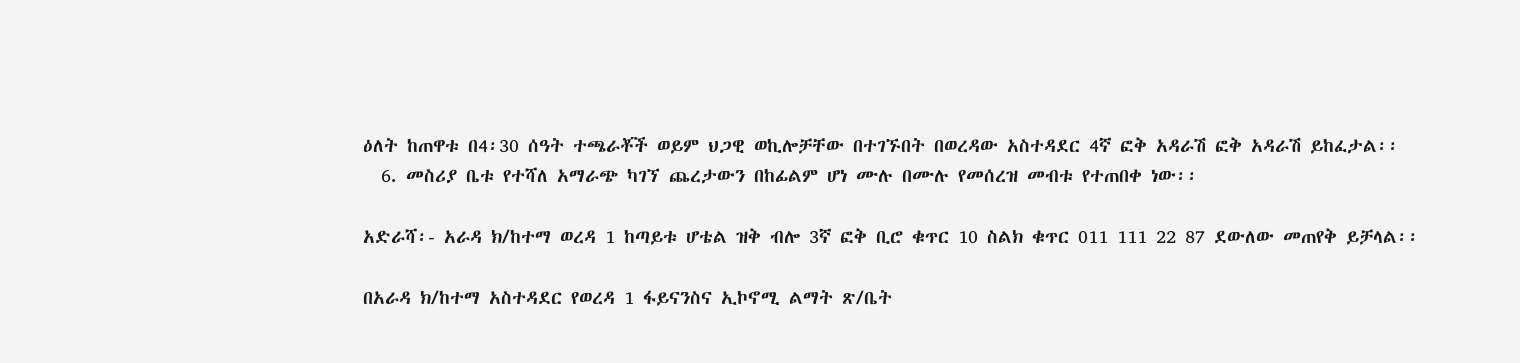ዕለት ከጠዋቱ በ4፡30 ሰዓት ተጫራቾች ወይም ህጋዊ ወኪሎቻቸው በተገኙበት በወረዳው አስተዳደር 4ኛ ፎቅ አዳራሽ ፎቅ አዳራሽ ይከፈታል፡፡
  6. መስሪያ ቤቱ የተሻለ አማራጭ ካገኘ ጨረታውን በከፊልም ሆነ ሙሉ በሙሉ የመሰረዝ መብቱ የተጠበቀ ነው፡፡

አድራሻ፡- አራዳ ክ/ከተማ ወረዳ 1 ከጣይቱ ሆቴል ዝቅ ብሎ 3ኛ ፎቅ ቢሮ ቁጥር 10 ስልክ ቁጥር 011 111 22 87 ደውለው መጠየቅ ይቻላል፡፡

በአራዳ ክ/ከተማ አስተዳደር የወረዳ 1 ፋይናንስና ኢኮኖሚ ልማት ጽ/ቤት